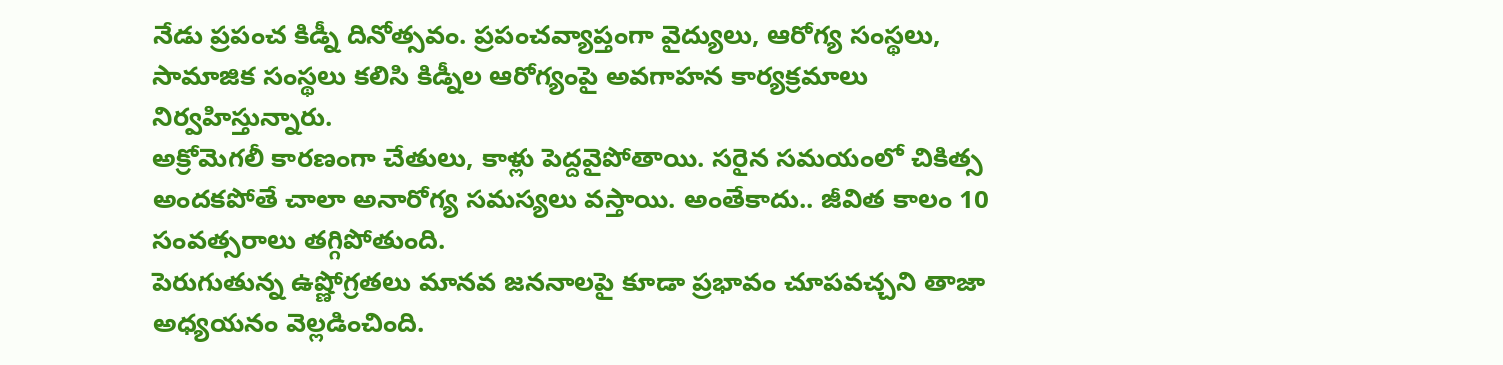నేడు ప్రపంచ కిడ్నీ దినోత్సవం. ప్రపంచవ్యాప్తంగా వైద్యులు, ఆరోగ్య సంస్థలు, సామాజిక సంస్థలు కలిసి కిడ్నీల ఆరోగ్యంపై అవగాహన కార్యక్రమాలు నిర్వహిస్తున్నారు.
అక్రోమెగలీ కారణంగా చేతులు, కాళ్లు పెద్దవైపోతాయి. సరైన సమయంలో చికిత్స అందకపోతే చాలా అనారోగ్య సమస్యలు వస్తాయి. అంతేకాదు.. జీవిత కాలం 10 సంవత్సరాలు తగ్గిపోతుంది.
పెరుగుతున్న ఉష్ణోగ్రతలు మానవ జననాలపై కూడా ప్రభావం చూపవచ్చని తాజా అధ్యయనం వెల్లడించింది.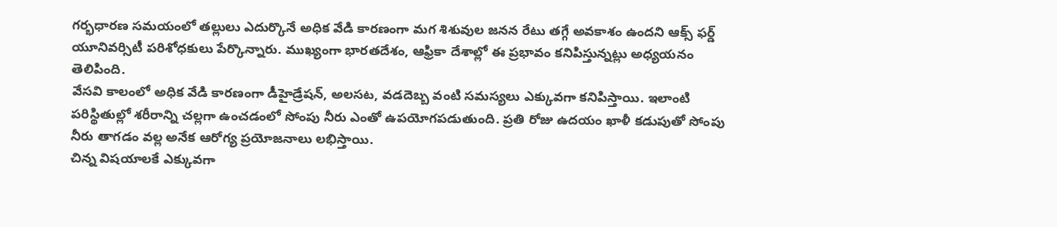గర్భధారణ సమయంలో తల్లులు ఎదుర్కొనే అధిక వేడి కారణంగా మగ శిశువుల జనన రేటు తగ్గే అవకాశం ఉందని ఆక్స్ ఫర్డ్ యూనివర్సిటీ పరిశోధకులు పేర్కొన్నారు. ముఖ్యంగా భారతదేశం, ఆఫ్రికా దేశాల్లో ఈ ప్రభావం కనిపిస్తున్నట్లు అధ్యయనం తెలిపింది.
వేసవి కాలంలో అధిక వేడి కారణంగా డీహైడ్రేషన్, అలసట, వడదెబ్బ వంటి సమస్యలు ఎక్కువగా కనిపిస్తాయి. ఇలాంటి పరిస్థితుల్లో శరీరాన్ని చల్లగా ఉంచడంలో సోంపు నీరు ఎంతో ఉపయోగపడుతుంది. ప్రతి రోజు ఉదయం ఖాళీ కడుపుతో సోంపు నీరు తాగడం వల్ల అనేక ఆరోగ్య ప్రయోజనాలు లభిస్తాయి.
చిన్న విషయాలకే ఎక్కువగా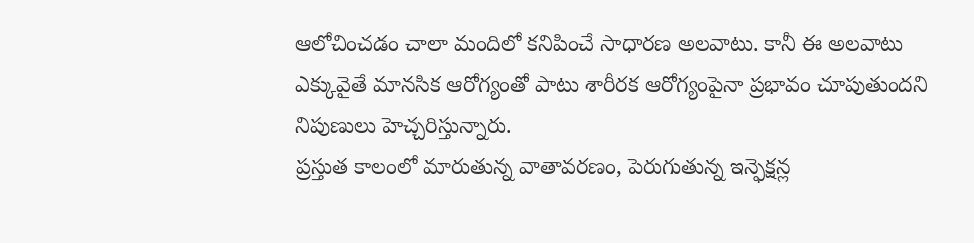ఆలోచించడం చాలా మందిలో కనిపించే సాధారణ అలవాటు. కానీ ఈ అలవాటు ఎక్కువైతే మానసిక ఆరోగ్యంతో పాటు శారీరక ఆరోగ్యంపైనా ప్రభావం చూపుతుందని నిపుణులు హెచ్చరిస్తున్నారు.
ప్రస్తుత కాలంలో మారుతున్న వాతావరణం, పెరుగుతున్న ఇన్ఫెక్షన్ల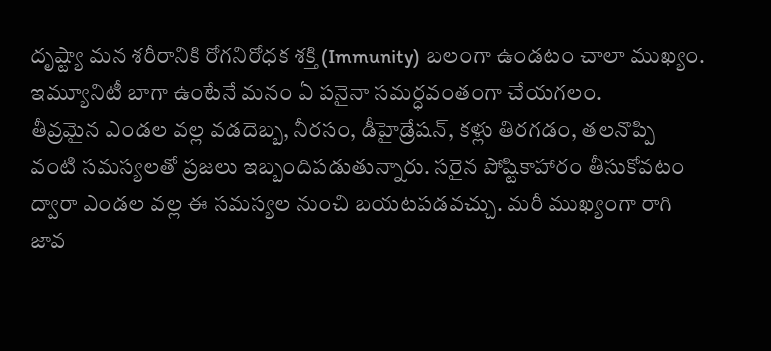దృష్ట్యా మన శరీరానికి రోగనిరోధక శక్తి (Immunity) బలంగా ఉండటం చాలా ముఖ్యం. ఇమ్యూనిటీ బాగా ఉంటేనే మనం ఏ పనైనా సమర్ధవంతంగా చేయగలం.
తీవ్రమైన ఎండల వల్ల వడదెబ్బ, నీరసం, డీహైడ్రేషన్, కళ్లు తిరగడం, తలనొప్పి వంటి సమస్యలతో ప్రజలు ఇబ్బందిపడుతున్నారు. సరైన పోష్టికాహారం తీసుకోవటం ద్వారా ఎండల వల్ల ఈ సమస్యల నుంచి బయటపడవచ్చు. మరీ ముఖ్యంగా రాగి జావ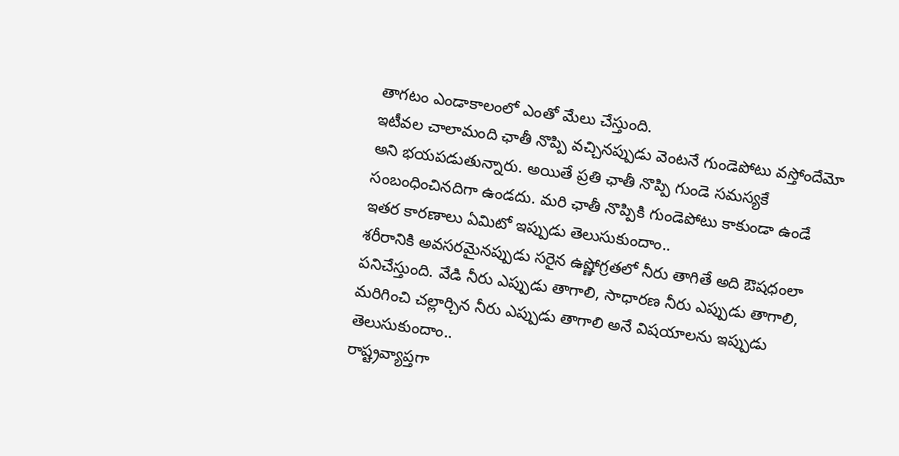తాగటం ఎండాకాలంలో ఎంతో మేలు చేస్తుంది.
ఇటీవల చాలామంది ఛాతీ నొప్పి వచ్చినప్పుడు వెంటనే గుండెపోటు వస్తోందేమో అని భయపడుతున్నారు. అయితే ప్రతి ఛాతీ నొప్పి గుండె సమస్యకే సంబంధించినదిగా ఉండదు. మరి ఛాతీ నొప్పికి గుండెపోటు కాకుండా ఉండే ఇతర కారణాలు ఏమిటో ఇప్పుడు తెలుసుకుందాం..
శరీరానికి అవసరమైనప్పుడు సరైన ఉష్ణోగ్రతలో నీరు తాగితే అది ఔషధంలా పనిచేస్తుంది. వేడి నీరు ఎప్పుడు తాగాలి, సాధారణ నీరు ఎప్పుడు తాగాలి, మరిగించి చల్లార్చిన నీరు ఎప్పుడు తాగాలి అనే విషయాలను ఇప్పుడు తెలుసుకుందాం..
రాష్ట్రవ్యాప్తగా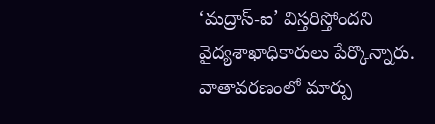‘మద్రాస్-ఐ’ విస్తరిస్తోందని వైద్యశాఖాధికారులు పేర్కొన్నారు. వాతావరణంలో మార్పు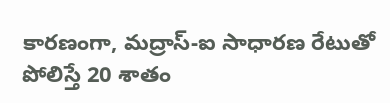కారణంగా, మద్రాస్-ఐ సాధారణ రేటుతో పోలిస్తే 20 శాతం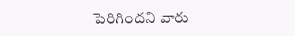పెరిగిందని వారు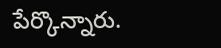పేర్కొన్నారు.